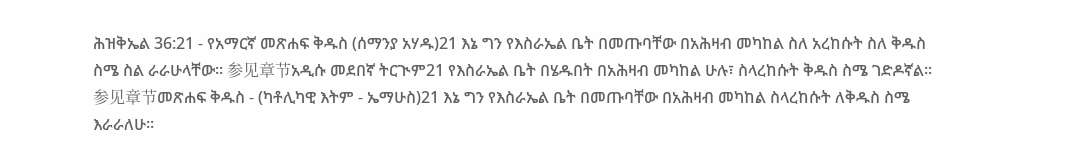ሕዝቅኤል 36:21 - የአማርኛ መጽሐፍ ቅዱስ (ሰማንያ አሃዱ)21 እኔ ግን የእስራኤል ቤት በመጡባቸው በአሕዛብ መካከል ስለ አረከሱት ስለ ቅዱስ ስሜ ስል ራራሁላቸው። 参见章节አዲሱ መደበኛ ትርጒም21 የእስራኤል ቤት በሄዱበት በአሕዛብ መካከል ሁሉ፣ ስላረከሱት ቅዱስ ስሜ ገድዶኛል። 参见章节መጽሐፍ ቅዱስ - (ካቶሊካዊ እትም - ኤማሁስ)21 እኔ ግን የእስራኤል ቤት በመጡባቸው በአሕዛብ መካከል ስላረከሱት ለቅዱስ ስሜ እራራለሁ።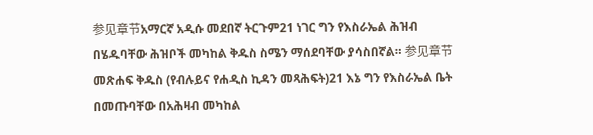参见章节አማርኛ አዲሱ መደበኛ ትርጉም21 ነገር ግን የእስራኤል ሕዝብ በሄዱባቸው ሕዝቦች መካከል ቅዱስ ስሜን ማሰደባቸው ያሳስበኛል። 参见章节መጽሐፍ ቅዱስ (የብሉይና የሐዲስ ኪዳን መጻሕፍት)21 እኔ ግን የእስራኤል ቤት በመጡባቸው በአሕዛብ መካከል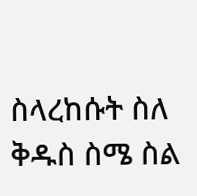ስላረከሱት ስለ ቅዱስ ስሜ ስል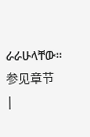ራራሁላቸው። 参见章节 |